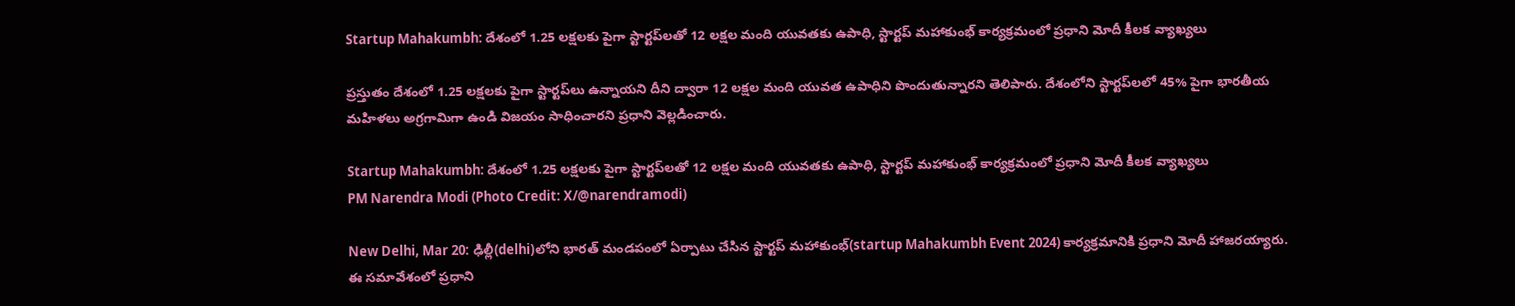Startup Mahakumbh: దేశంలో 1.25 లక్షలకు పైగా స్టార్టప్‌లతో 12 లక్షల మంది యువతకు ఉపాధి, స్టార్టప్ మహాకుంభ్‌ కార్యక్రమంలో ప్రధాని మోదీ కీలక వ్యాఖ్యలు

ప్రస్తుతం దేశంలో 1.25 లక్షలకు పైగా స్టార్టప్‌లు ఉన్నాయని దీని ద్వారా 12 లక్షల మంది యువత ఉపాధిని పొందుతున్నారని తెలిపారు. దేశంలోని స్టార్టప్‌లలో 45% పైగా భారతీయ మహిళలు అగ్రగామిగా ఉండి విజయం సాధించారని ప్రధాని వెల్లడించారు.

Startup Mahakumbh: దేశంలో 1.25 లక్షలకు పైగా స్టార్టప్‌లతో 12 లక్షల మంది యువతకు ఉపాధి, స్టార్టప్ మహాకుంభ్‌ కార్యక్రమంలో ప్రధాని మోదీ కీలక వ్యాఖ్యలు
PM Narendra Modi (Photo Credit: X/@narendramodi)

New Delhi, Mar 20: ఢిల్లీ(delhi)లోని భారత్ మండపంలో ఏర్పాటు చేసిన స్టార్టప్ మహాకుంభ్‌(startup Mahakumbh Event 2024) కార్యక్రమానికి ప్రధాని మోదీ హాజరయ్యారు. ఈ సమావేశంలో ప్రధాని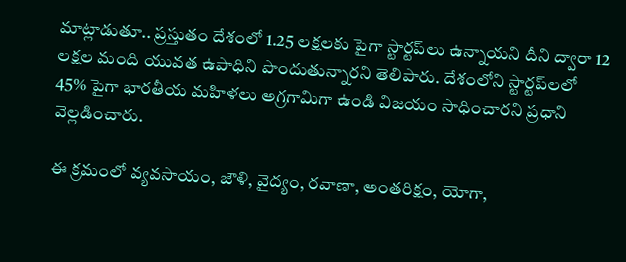మాట్లాడుతూ.. ప్రస్తుతం దేశంలో 1.25 లక్షలకు పైగా స్టార్టప్‌లు ఉన్నాయని దీని ద్వారా 12 లక్షల మంది యువత ఉపాధిని పొందుతున్నారని తెలిపారు. దేశంలోని స్టార్టప్‌లలో 45% పైగా భారతీయ మహిళలు అగ్రగామిగా ఉండి విజయం సాధించారని ప్రధాని వెల్లడించారు.

ఈ క్రమంలో వ్యవసాయం, జౌళి, వైద్యం, రవాణా, అంతరిక్షం, యోగా,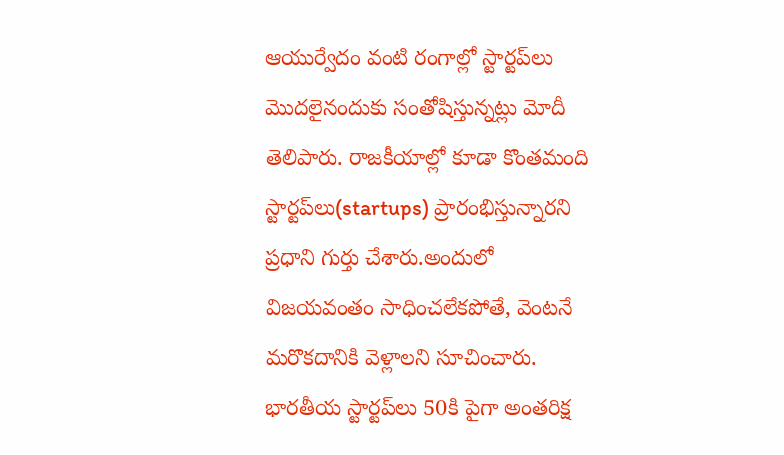ఆయుర్వేదం వంటి రంగాల్లో స్టార్టప్‌లు మొదలైనందుకు సంతోషిస్తున్నట్లు మోదీ తెలిపారు. రాజకీయాల్లో కూడా కొంతమంది స్టార్టప్‌లు(startups) ప్రారంభిస్తున్నారని ప్రధాని గుర్తు చేశారు.అందులో విజయవంతం సాధించలేకపోతే, వెంటనే మరొకదానికి వెళ్లాలని సూచించారు. భారతీయ స్టార్టప్‌లు 50కి పైగా అంతరిక్ష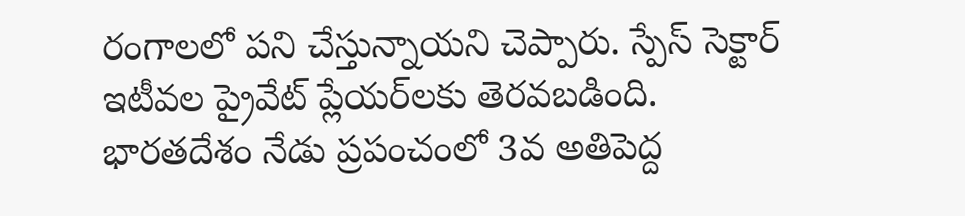రంగాలలో పని చేస్తున్నాయని చెప్పారు. స్పేస్ సెక్టార్ ఇటీవల ప్రైవేట్ ప్లేయర్‌లకు తెరవబడింది. భారతదేశం నేడు ప్రపంచంలో 3వ అతిపెద్ద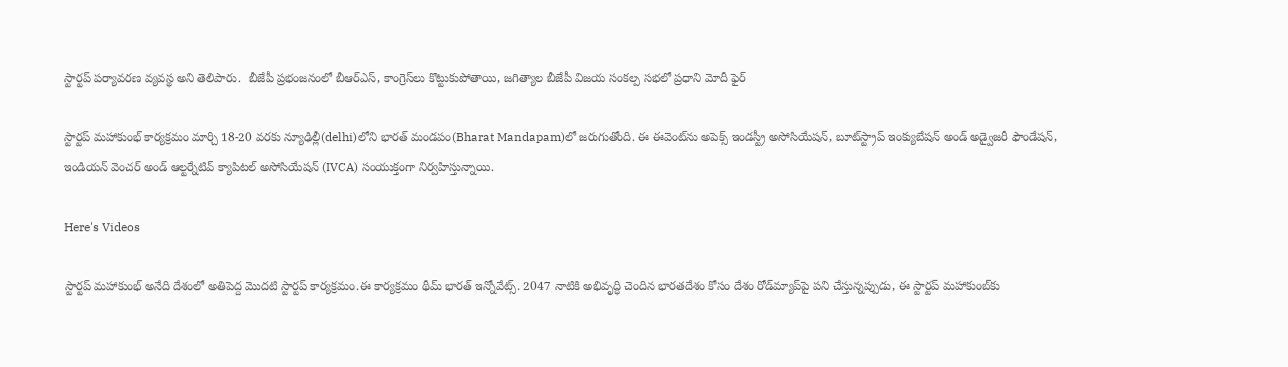స్టార్టప్ పర్యావరణ వ్యవస్థ అని తెలిపారు.  బీజేపీ ప్రభంజనంలో బీఆర్‌ఎస్, కాంగ్రెస్‌లు కొట్టుకుపోతాయి, జగిత్యాల బీజేపీ విజయ సంకల్ప సభలో ప్రధాని మోదీ ఫైర్

స్టార్టప్ మహాకుంభ్ కార్యక్రమం మార్చి 18-20 వరకు న్యూఢిల్లీ(delhi)లోని భారత్ మండపం(Bharat Mandapam)లో జరుగుతోంది. ఈ ఈవెంట్‌ను అపెక్స్ ఇండస్ట్రీ అసోసియేషన్, బూట్‌స్ట్రాప్ ఇంక్యుబేషన్ అండ్ అడ్వైజరీ ఫౌండేషన్, ఇండియన్ వెంచర్ అండ్ ఆల్టర్నేటివ్ క్యాపిటల్ అసోసియేషన్ (IVCA) సంయుక్తంగా నిర్వహిస్తున్నాయి.

Here's Videos

స్టార్టప్ మహాకుంభ్ అనేది దేశంలో అతిపెద్ద మొదటి స్టార్టప్ కార్యక్రమం.ఈ కార్యక్రమం థీమ్ భారత్ ఇన్నోవేట్స్. 2047 నాటికి అభివృద్ధి చెందిన భారతదేశం కోసం దేశం రోడ్‌మ్యాప్‌పై పని చేస్తున్నప్పుడు, ఈ స్టార్టప్ మహాకుంబ్‌కు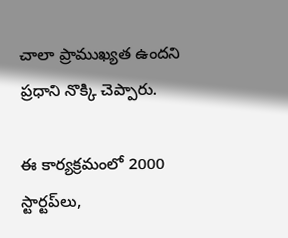చాలా ప్రాముఖ్యత ఉందని ప్రధాని నొక్కి చెప్పారు.

ఈ కార్యక్రమంలో 2000 స్టార్టప్‌లు,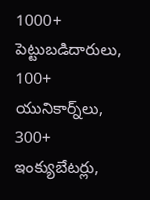1000+ పెట్టుబడిదారులు, 100+ యునికార్న్‌లు, 300+ ఇంక్యుబేటర్లు,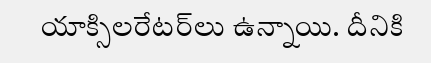యాక్సిలరేటర్‌లు ఉన్నాయి. దీనికి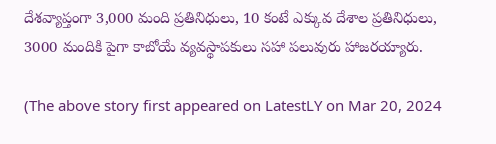దేశవ్యాప్తంగా 3,000 మంది ప్రతినిధులు, 10 కంటే ఎక్కువ దేశాల ప్రతినిధులు, 3000 మందికి పైగా కాబోయే వ్యవస్థాపకులు సహా పలువురు హాజరయ్యారు.

(The above story first appeared on LatestLY on Mar 20, 2024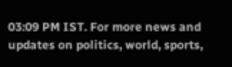03:09 PM IST. For more news and updates on politics, world, sports,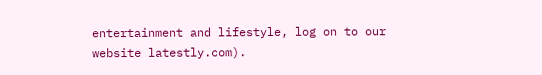entertainment and lifestyle, log on to our website latestly.com).